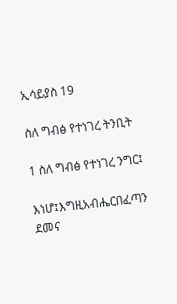ኢሳይያስ 19

ስለ ግብፅ የተነገረ ትንቢት

1 ስለ ግብፅ የተነገረ ንግር፤

እነሆ፤እግዚአብሔርበፈጣን ደመና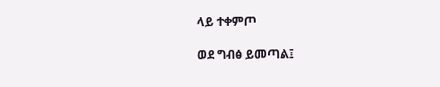ላይ ተቀምጦ

ወደ ግብፅ ይመጣል፤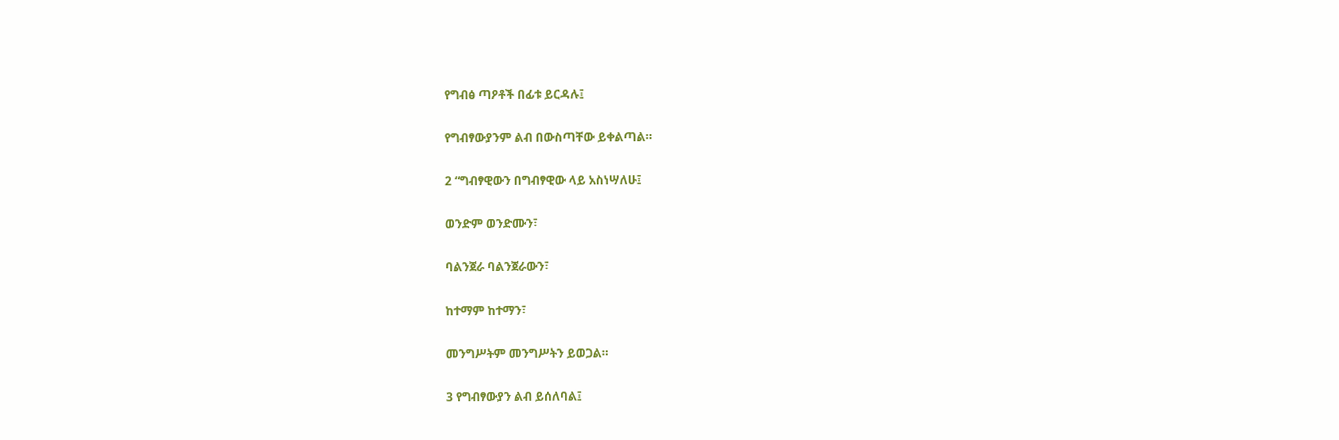የግብፅ ጣዖቶች በፊቱ ይርዳሉ፤

የግብፃውያንም ልብ በውስጣቸው ይቀልጣል።

2 “ግብፃዊውን በግብፃዊው ላይ አስነሣለሁ፤

ወንድም ወንድሙን፣

ባልንጀራ ባልንጀራውን፣

ከተማም ከተማን፣

መንግሥትም መንግሥትን ይወጋል።

3 የግብፃውያን ልብ ይሰለባል፤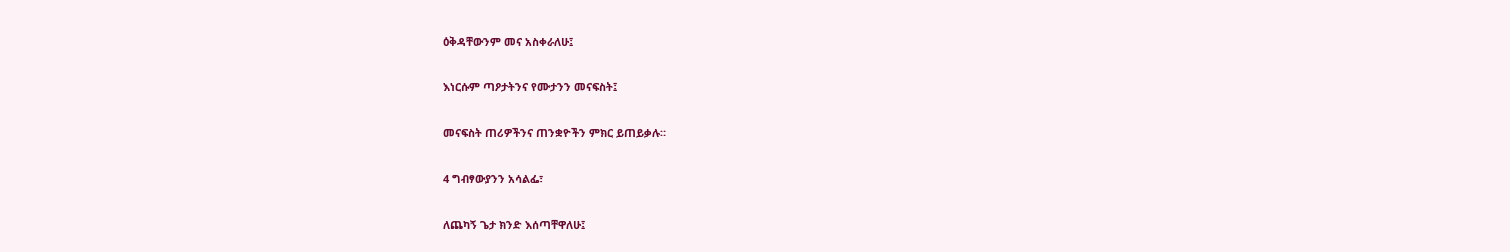ዕቅዳቸውንም መና አስቀራለሁ፤

እነርሱም ጣዖታትንና የሙታንን መናፍስት፤

መናፍስት ጠሪዎችንና ጠንቋዮችን ምክር ይጠይቃሉ።

4 ግብፃውያንን አሳልፌ፣

ለጨካኝ ጌታ ክንድ እሰጣቸዋለሁ፤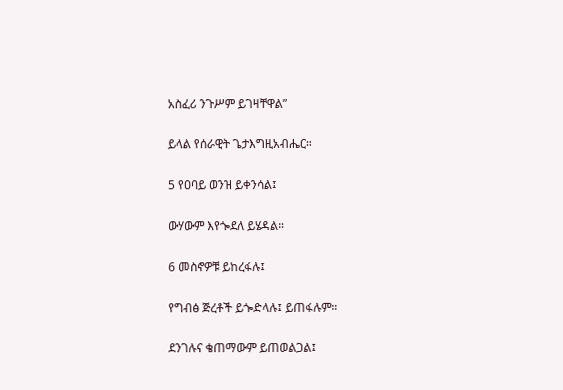አስፈሪ ንጉሥም ይገዛቸዋል”

ይላል የሰራዊት ጌታእግዚአብሔር።

5 የዐባይ ወንዝ ይቀንሳል፤

ውሃውም እየጐደለ ይሄዳል።

6 መስኖዎቹ ይከረፋሉ፤

የግብፅ ጅረቶች ይጐድላሉ፤ ይጠፋሉም።

ደንገሉና ቄጠማውም ይጠወልጋል፤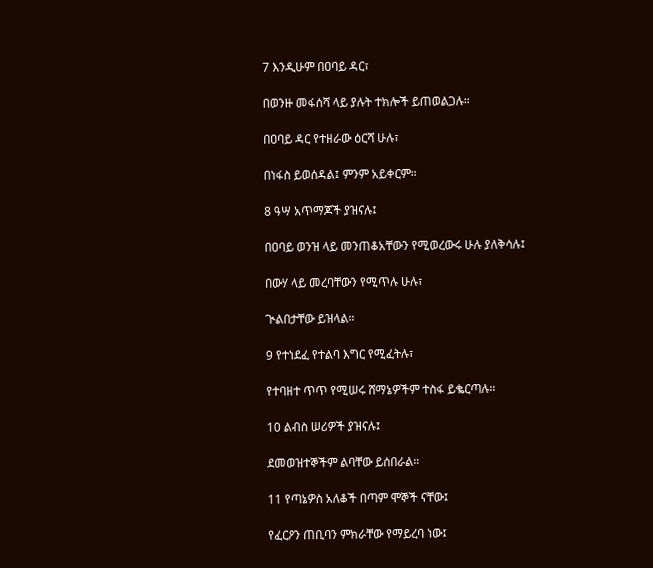7 እንዲሁም በዐባይ ዳር፣

በወንዙ መፋሰሻ ላይ ያሉት ተክሎች ይጠወልጋሉ።

በዐባይ ዳር የተዘራው ዕርሻ ሁሉ፣

በነፋስ ይወሰዳል፤ ምንም አይቀርም።

8 ዓሣ አጥማጆች ያዝናሉ፤

በዐባይ ወንዝ ላይ መንጠቆአቸውን የሚወረውሩ ሁሉ ያለቅሳሉ፤

በውሃ ላይ መረባቸውን የሚጥሉ ሁሉ፣

ጒልበታቸው ይዝላል።

9 የተነደፈ የተልባ እግር የሚፈትሉ፣

የተባዘተ ጥጥ የሚሠሩ ሸማኔዎችም ተስፋ ይቈርጣሉ።

10 ልብስ ሠሪዎች ያዝናሉ፤

ደመወዝተኞችም ልባቸው ይሰበራል።

11 የጣኔዎስ አለቆች በጣም ሞኞች ናቸው፤

የፈርዖን ጠቢባን ምክራቸው የማይረባ ነው፤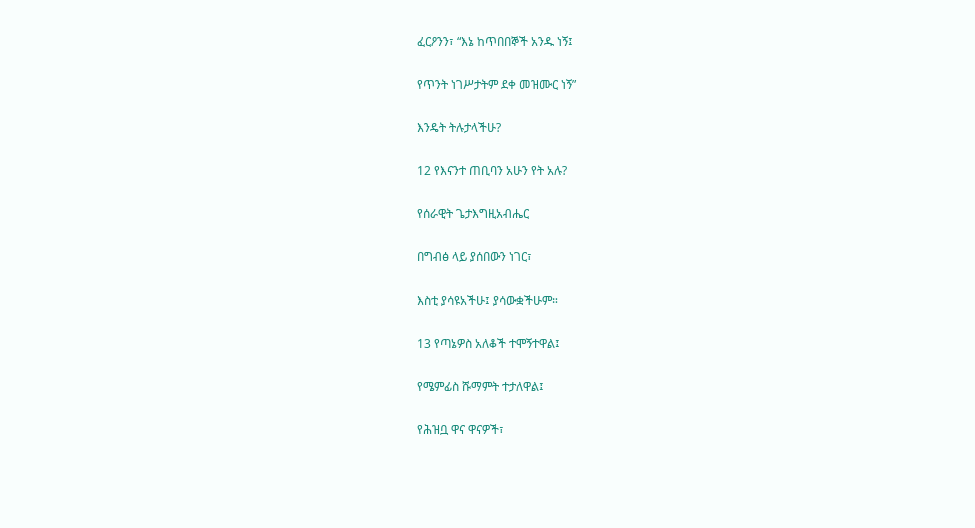ፈርዖንን፣ “እኔ ከጥበበኞች አንዱ ነኝ፤

የጥንት ነገሥታትም ደቀ መዝሙር ነኝ”

እንዴት ትሉታላችሁ?

12 የእናንተ ጠቢባን አሁን የት አሉ?

የሰራዊት ጌታእግዚአብሔር

በግብፅ ላይ ያሰበውን ነገር፣

እስቲ ያሳዩአችሁ፤ ያሳውቋችሁም።

13 የጣኔዎስ አለቆች ተሞኝተዋል፤

የሜምፊስ ሹማምት ተታለዋል፤

የሕዝቧ ዋና ዋናዎች፣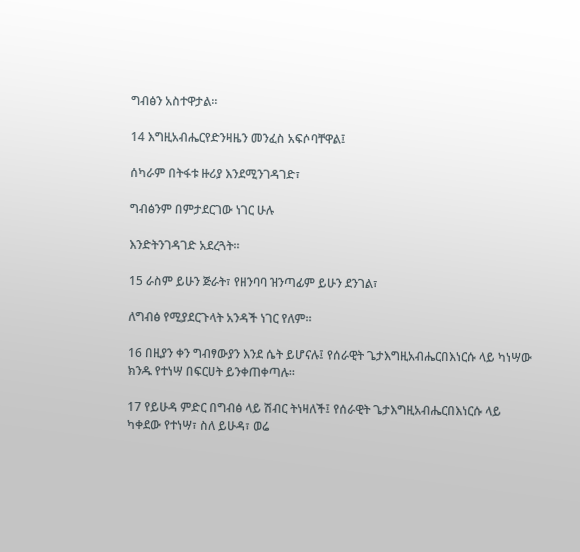ግብፅን አስተዋታል።

14 እግዚአብሔርየድንዛዜን መንፈስ አፍሶባቸዋል፤

ሰካራም በትፋቱ ዙሪያ እንደሚንገዳገድ፣

ግብፅንም በምታደርገው ነገር ሁሉ

እንድትንገዳገድ አደረጓት።

15 ራስም ይሁን ጅራት፣ የዘንባባ ዝንጣፊም ይሁን ደንገል፣

ለግብፅ የሚያደርጉላት አንዳች ነገር የለም።

16 በዚያን ቀን ግብፃውያን እንደ ሴት ይሆናሉ፤ የሰራዊት ጌታእግዚአብሔርበእነርሱ ላይ ካነሣው ክንዱ የተነሣ በፍርሀት ይንቀጠቀጣሉ።

17 የይሁዳ ምድር በግብፅ ላይ ሽብር ትነዛለች፤ የሰራዊት ጌታእግዚአብሔርበእነርሱ ላይ ካቀደው የተነሣ፣ ስለ ይሁዳ፣ ወሬ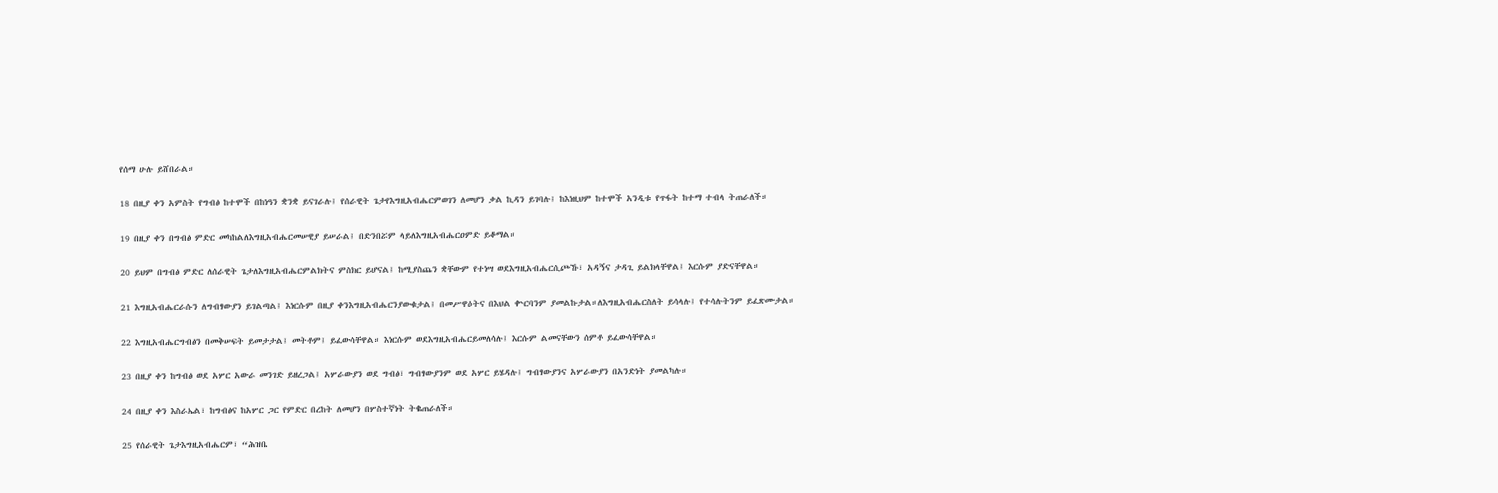የሰማ ሁሉ ይሸበራል።

18 በዚያ ቀን አምስት የግብፅ ከተሞች በከነዓን ቋንቋ ይናገራሉ፤ የሰራዊት ጌታየእግዚአብሔርምወገን ለመሆን ቃል ኪዳን ይገባሉ፤ ከእነዚህም ከተሞች አንዲቱ የጥፋት ከተማ ተብላ ትጠራለች።

19 በዚያ ቀን በግብፅ ምድር መካከልለእግዚአብሔርመሠዊያ ይሠራል፤ በድንበሯም ላይለእግዚአብሔርዐምድ ይቆማል።

20 ይህም በግብፅ ምድር ለሰራዊት ጌታለእግዚአብሔርምልክትና ምስክር ይሆናል፤ ከሚያስጨን ቋቸውም የተነሣ ወደእግዚአብሔርሲጮኹ፣ አዳኝና ታዳጊ ይልክላቸዋል፤ እርሱም ያድናቸዋል።

21 እግዚአብሔርራሱን ለግብፃውያን ይገልጣል፤ እነርሱም በዚያ ቀንእግዚአብሔርንያውቁታል፤ በመሥዋዕትና በእህል ቍርባንም ያመልኩታል።ለእግዚአብሔርስለት ይሳላሉ፤ የተሳሉትንም ይፈጽሙታል።

22 እግዚአብሔርግብፅን በመቅሠፍት ይመታታል፤ መትቶም፤ ይፈውሳቸዋል። እነርሱም ወደእግዚአብሔርይመለሳሉ፤ እርሱም ልመናቸውን ሰምቶ ይፈውሳቸዋል።

23 በዚያ ቀን ከግብፅ ወደ አሦር አውራ መንገድ ይዘረጋል፤ አሦራውያን ወደ ግብፅ፣ ግብፃውያንም ወደ አሦር ይሄዳሉ፤ ግብፃውያንና አሦራውያን በአንድነት ያመልካሉ።

24 በዚያ ቀን እስራኤል፣ ከግብፅና ከአሦር ጋር የምድር በረከት ለመሆን በሦስተኛነት ትቈጠራለች።

25 የሰራዊት ጌታእግዚአብሔርም፣ “ሕዝቤ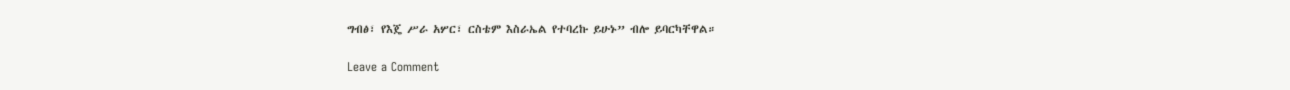ግብፅ፣ የእጄ ሥራ አሦር፣ ርስቴም እስራኤል የተባረኩ ይሁኑ” ብሎ ይባርካቸዋል።

Leave a Comment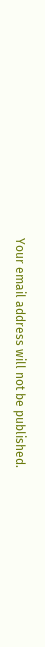Your email address will not be published.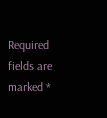Required fields are marked *